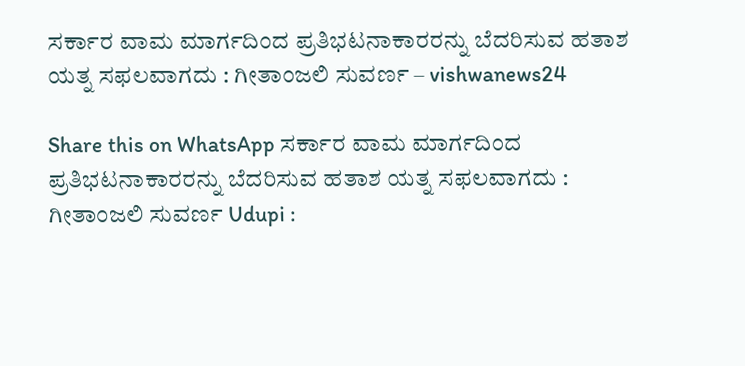ಸರ್ಕಾರ ವಾಮ ಮಾರ್ಗದಿಂದ ಪ್ರತಿಭಟನಾಕಾರರನ್ನು ಬೆದರಿಸುವ ಹತಾಶ ಯತ್ನ ಸಫಲವಾಗದು : ಗೀತಾಂಜಲಿ ಸುವರ್ಣ – vishwanews24

Share this on WhatsApp ಸರ್ಕಾರ ವಾಮ ಮಾರ್ಗದಿಂದ ಪ್ರತಿಭಟನಾಕಾರರನ್ನು ಬೆದರಿಸುವ ಹತಾಶ ಯತ್ನ ಸಫಲವಾಗದು : ಗೀತಾಂಜಲಿ ಸುವರ್ಣ Udupi :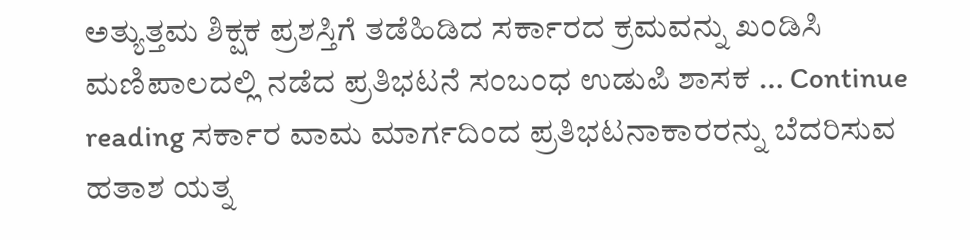ಅತ್ಯುತ್ತಮ ಶಿಕ್ಷಕ ಪ್ರಶಸ್ತಿಗೆ ತಡೆಹಿಡಿದ ಸರ್ಕಾರದ ಕ್ರಮವನ್ನು ಖಂಡಿಸಿ ಮಣಿಪಾಲದಲ್ಲಿ ನಡೆದ ಪ್ರತಿಭಟನೆ ಸಂಬಂಧ ಉಡುಪಿ ಶಾಸಕ … Continue reading ಸರ್ಕಾರ ವಾಮ ಮಾರ್ಗದಿಂದ ಪ್ರತಿಭಟನಾಕಾರರನ್ನು ಬೆದರಿಸುವ ಹತಾಶ ಯತ್ನ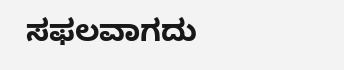ಸಫಲವಾಗದು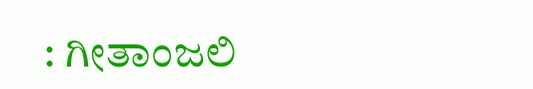: ಗೀತಾಂಜಲಿ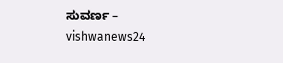ಸುವರ್ಣ – vishwanews24